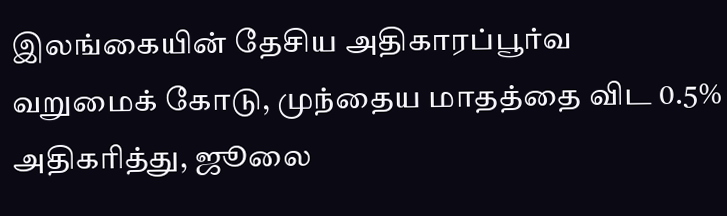இலங்கையின் தேசிய அதிகாரப்பூர்வ வறுமைக் கோடு, முந்தைய மாதத்தை விட 0.5% அதிகரித்து, ஜூலை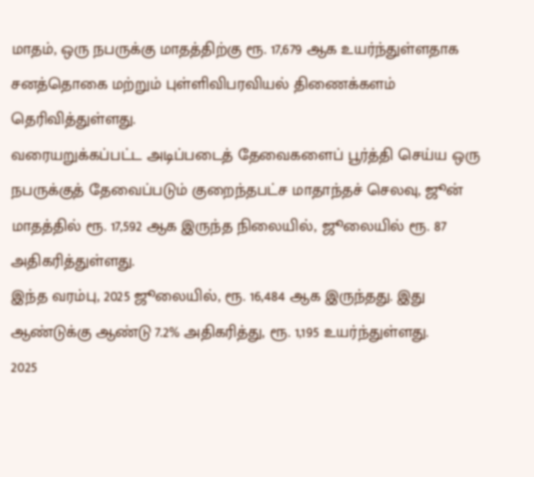மாதம், ஒரு நபருக்கு மாதத்திற்கு ரூ. 17,679 ஆக உயர்ந்துள்ளதாக சனத்தொகை மற்றும் புள்ளிவிபரவியல் திணைக்களம் தெரிவித்துள்ளது.
வரையறுக்கப்பட்ட அடிப்படைத் தேவைகளைப் பூர்த்தி செய்ய ஒரு நபருக்குத் தேவைப்படும் குறைந்தபட்ச மாதாந்தச் செலவு, ஜூன் மாதத்தில் ரூ. 17,592 ஆக இருந்த நிலையில், ஜூலையில் ரூ. 87 அதிகரித்துள்ளது.
இந்த வரம்பு, 2025 ஜூலையில், ரூ. 16,484 ஆக இருந்தது. இது ஆண்டுக்கு ஆண்டு 7.2% அதிகரித்து, ரூ. 1,195 உயர்ந்துள்ளது.
2025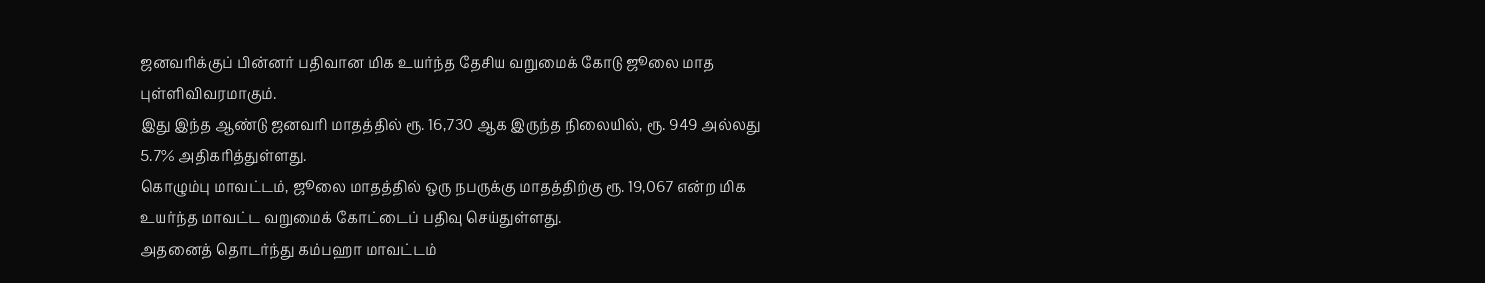ஜனவரிக்குப் பின்னர் பதிவான மிக உயர்ந்த தேசிய வறுமைக் கோடு ஜூலை மாத புள்ளிவிவரமாகும்.
இது இந்த ஆண்டு ஜனவரி மாதத்தில் ரூ. 16,730 ஆக இருந்த நிலையில், ரூ. 949 அல்லது 5.7% அதிகரித்துள்ளது.
கொழும்பு மாவட்டம், ஜூலை மாதத்தில் ஒரு நபருக்கு மாதத்திற்கு ரூ. 19,067 என்ற மிக உயர்ந்த மாவட்ட வறுமைக் கோட்டைப் பதிவு செய்துள்ளது.
அதனைத் தொடர்ந்து கம்பஹா மாவட்டம்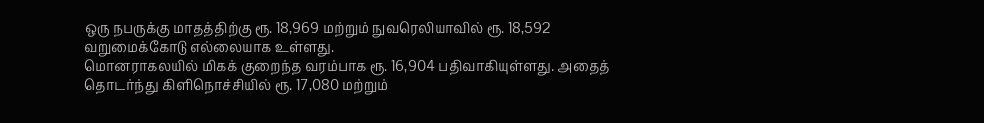ஒரு நபருக்கு மாதத்திற்கு ரூ. 18,969 மற்றும் நுவரெலியாவில் ரூ. 18,592 வறுமைக்கோடு எல்லையாக உள்ளது.
மொனராகலயில் மிகக் குறைந்த வரம்பாக ரூ. 16,904 பதிவாகியுள்ளது. அதைத் தொடர்ந்து கிளிநொச்சியில் ரூ. 17,080 மற்றும்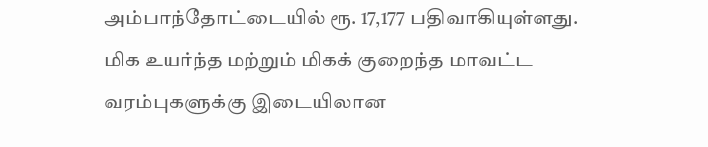அம்பாந்தோட்டையில் ரூ. 17,177 பதிவாகியுள்ளது.
மிக உயர்ந்த மற்றும் மிகக் குறைந்த மாவட்ட வரம்புகளுக்கு இடையிலான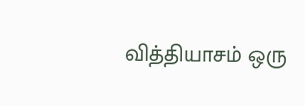வித்தியாசம் ஒரு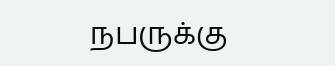நபருக்கு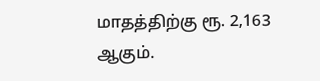மாதத்திற்கு ரூ. 2,163 ஆகும்.